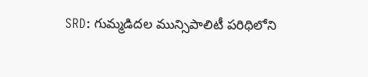SRD: గుమ్మడిదల మున్సిపాలిటీ పరిధిలోని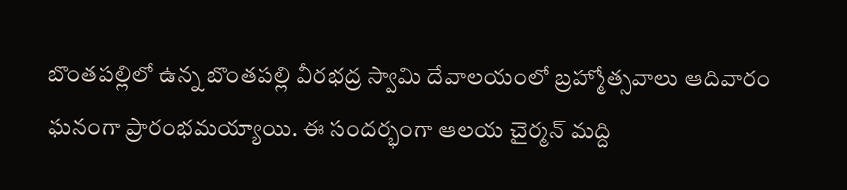బొంతపల్లిలో ఉన్న బొంతపల్లి వీరభద్ర స్వామి దేవాలయంలో బ్రహ్మోత్సవాలు ఆదివారం ఘనంగా ప్రారంభమయ్యాయి. ఈ సందర్భంగా ఆలయ చైర్మన్ మద్ది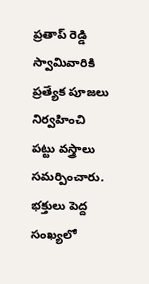ప్రతాప్ రెడ్డి స్వామివారికి ప్రత్యేక పూజలు నిర్వహించి పట్టు వస్త్రాలు సమర్పించారు. భక్తులు పెద్ద సంఖ్యలో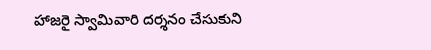హాజరై స్వామివారి దర్శనం చేసుకుని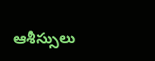ఆశీస్సులు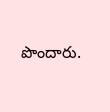పొందారు.